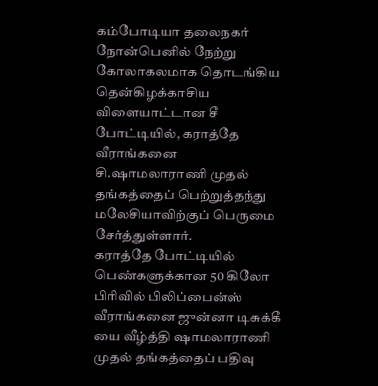கம்போடியா தலைநகர் நோன்பெனில் நேற்று கோலாகலமாக தொடங்கிய தென்கிழக்காசிய விளையாட்டான சீ போட்டியில், கராத்தே வீராங்கனை சி.ஷாமலாராணி முதல் தங்கத்தைப் பெற்றுத்தந்து மலேசியாவிற்குப் பெருமை சேர்த்துள்ளார்.
கராத்தே போட்டியில் பெண்களுக்கான 50 கிலோ பிரிவில் பிலிப்பைன்ஸ் வீராங்கனை ஜுன்னா டிசுக்கீ யை வீழ்த்தி ஷாமலாராணி முதல் தங்கத்தைப் பதிவு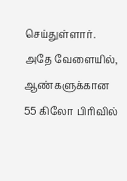செய்துள்ளார்.
அதே வேளையில், ஆண்களுக்கான 55 கிலோ பிரிவில்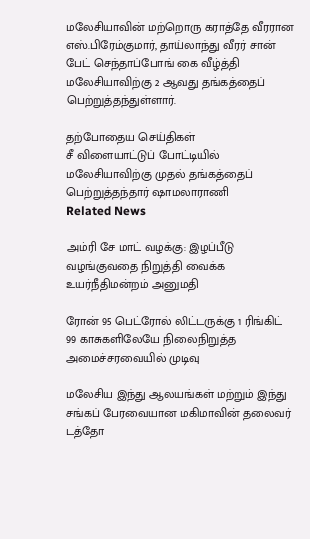மலேசியாவின் மற்றொரு கராத்தே வீரரான எஸ்.பிரேம்குமார், தாய்லாந்து வீரர் சான் பேட் செந்தாப்போங் கை வீழ்த்தி மலேசியாவிற்கு 2 ஆவது தங்கத்தைப் பெற்றுத்தந்துள்ளார்.

தற்போதைய செய்திகள்
சீ விளையாட்டுப் போட்டியில் மலேசியாவிற்கு முதல் தங்கத்தைப் பெற்றுத்தந்தார் ஷாமலாராணி
Related News

அம்ரி சே மாட் வழக்கு: இழப்பீடு வழங்குவதை நிறுத்தி வைக்க உயர்நீதிமன்றம் அனுமதி

ரோன் 95 பெட்ரோல் லிட்டருக்கு 1 ரிங்கிட் 99 காசுகளிலேயே நிலைநிறுத்த அமைச்சரவையில் முடிவு

மலேசிய இந்து ஆலயங்கள் மற்றும் இந்து சங்கப் பேரவையான மகிமாவின் தலைவர் டத்தோ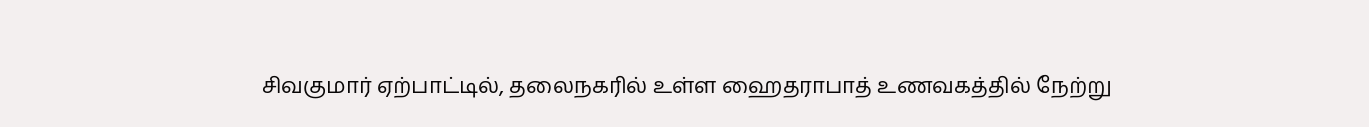சிவகுமார் ஏற்பாட்டில், தலைநகரில் உள்ள ஹைதராபாத் உணவகத்தில் நேற்று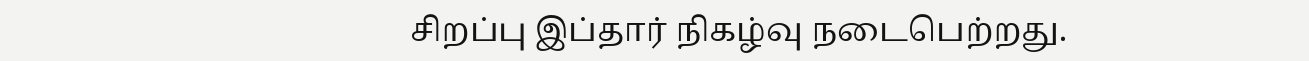சிறப்பு இப்தார் நிகழ்வு நடைபெற்றது.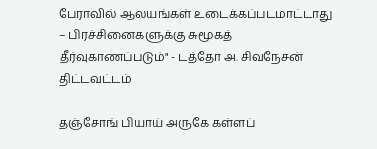பேராவில் ஆலயங்கள் உடைக்கப்படமாட்டாது – பிரச்சினைகளுக்கு சுமூகத் தீர்வுகாணப்படும்" - டத்தோ அ. சிவநேசன் திட்டவட்டம்

தஞ்சோங் பியாய் அருகே கள்ளப்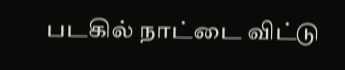படகில் நாட்டை விட்டு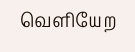வெளியேற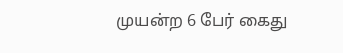முயன்ற 6 பேர் கைது